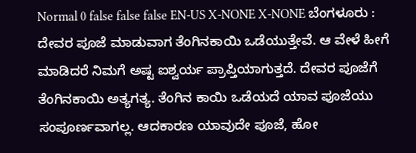Normal 0 false false false EN-US X-NONE X-NONE ಬೆಂಗಳೂರು : ದೇವರ ಪೂಜೆ ಮಾಡುವಾಗ ತೆಂಗಿನಕಾಯಿ ಒಡೆಯುತ್ತೇವೆ. ಆ ವೇಳೆ ಹೀಗೆ ಮಾಡಿದರೆ ನಿಮಗೆ ಅಷ್ಟ ಐಶ್ವರ್ಯ ಪ್ರಾಪ್ತಿಯಾಗುತ್ತದೆ. ದೇವರ ಪೂಜೆಗೆ ತೆಂಗಿನಕಾಯಿ ಅತ್ಯಗತ್ಯ. ತೆಂಗಿನ ಕಾಯಿ ಒಡೆಯದೆ ಯಾವ ಪೂಜೆಯು ಸಂಪೂರ್ಣವಾಗಲ್ಲ. ಆದಕಾರಣ ಯಾವುದೇ ಪೂಜೆ, ಹೋ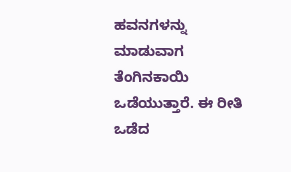ಹವನಗಳನ್ನು ಮಾಡುವಾಗ ತೆಂಗಿನಕಾಯಿ ಒಡೆಯುತ್ತಾರೆ. ಈ ರೀತಿ ಒಡೆದ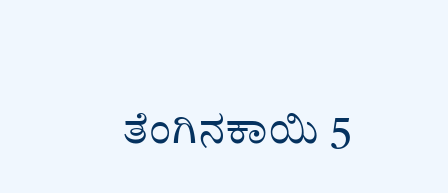ತೆಂಗಿನಕಾಯಿ 5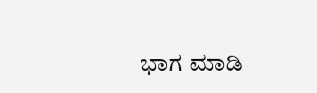ಭಾಗ ಮಾಡಿ